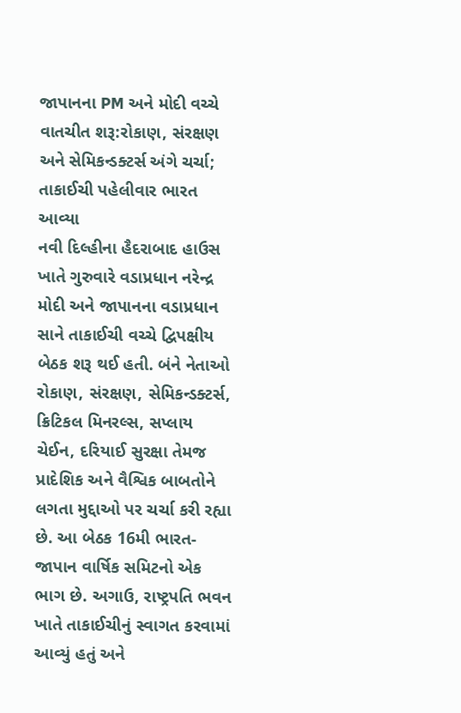જાપાનના PM અને મોદી વચ્ચે વાતચીત શરૂ:રોકાણ, સંરક્ષણ અને સેમિકન્ડક્ટર્સ અંગે ચર્ચા; તાકાઈચી પહેલીવાર ભારત આવ્યા
નવી દિલ્હીના હૈદરાબાદ હાઉસ ખાતે ગુરુવારે વડાપ્રધાન નરેન્દ્ર મોદી અને જાપાનના વડાપ્રધાન સાને તાકાઈચી વચ્ચે દ્વિપક્ષીય બેઠક શરૂ થઈ હતી. બંને નેતાઓ રોકાણ, સંરક્ષણ, સેમિકન્ડક્ટર્સ, ક્રિટિકલ મિનરલ્સ, સપ્લાય ચેઈન, દરિયાઈ સુરક્ષા તેમજ પ્રાદેશિક અને વૈશ્વિક બાબતોને લગતા મુદ્દાઓ પર ચર્ચા કરી રહ્યા છે. આ બેઠક 16મી ભારત-જાપાન વાર્ષિક સમિટનો એક ભાગ છે. અગાઉ, રાષ્ટ્રપતિ ભવન ખાતે તાકાઈચીનું સ્વાગત કરવામાં આવ્યું હતું અને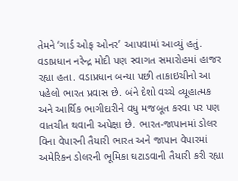તેમને ‘ગાર્ડ ઓફ ઓનર’ આપવામાં આવ્યું હતું. વડાપ્રધાન નરેન્દ્ર મોદી પણ સ્વાગત સમારોહમાં હાજર રહ્યા હતા. વડાપ્રધાન બન્યા પછી તાકાઇચીનો આ પહેલો ભારત પ્રવાસ છે. બંને દેશો વચ્ચે વ્યૂહાત્મક અને આર્થિક ભાગીદારીને વધુ મજબૂત કરવા પર પણ વાતચીત થવાની અપેક્ષા છે. ભારત-જાપાનમાં ડોલર વિના વેપારની તૈયારી ભારત અને જાપાન વેપારમાં અમેરિકન ડોલરની ભૂમિકા ઘટાડવાની તૈયારી કરી રહ્યા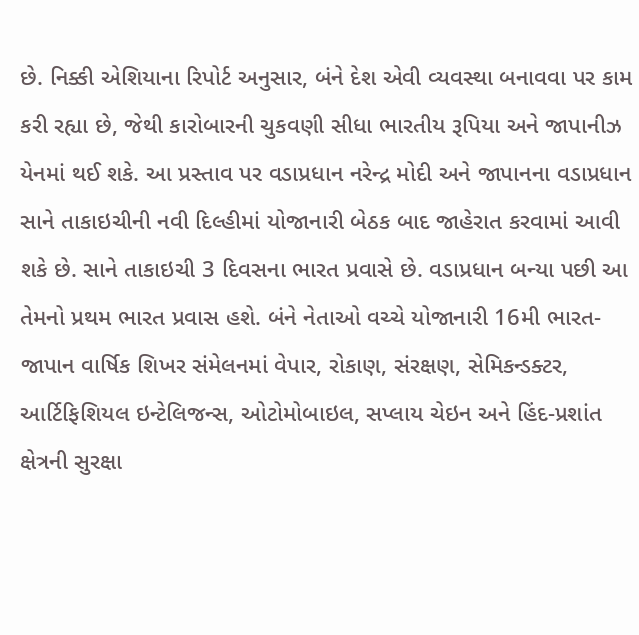છે. નિક્કી એશિયાના રિપોર્ટ અનુસાર, બંને દેશ એવી વ્યવસ્થા બનાવવા પર કામ કરી રહ્યા છે, જેથી કારોબારની ચુકવણી સીધા ભારતીય રૂપિયા અને જાપાનીઝ યેનમાં થઈ શકે. આ પ્રસ્તાવ પર વડાપ્રધાન નરેન્દ્ર મોદી અને જાપાનના વડાપ્રધાન સાને તાકાઇચીની નવી દિલ્હીમાં યોજાનારી બેઠક બાદ જાહેરાત કરવામાં આવી શકે છે. સાને તાકાઇચી 3 દિવસના ભારત પ્રવાસે છે. વડાપ્રધાન બન્યા પછી આ તેમનો પ્રથમ ભારત પ્રવાસ હશે. બંને નેતાઓ વચ્ચે યોજાનારી 16મી ભારત-જાપાન વાર્ષિક શિખર સંમેલનમાં વેપાર, રોકાણ, સંરક્ષણ, સેમિકન્ડક્ટર, આર્ટિફિશિયલ ઇન્ટેલિજન્સ, ઓટોમોબાઇલ, સપ્લાય ચેઇન અને હિંદ-પ્રશાંત ક્ષેત્રની સુરક્ષા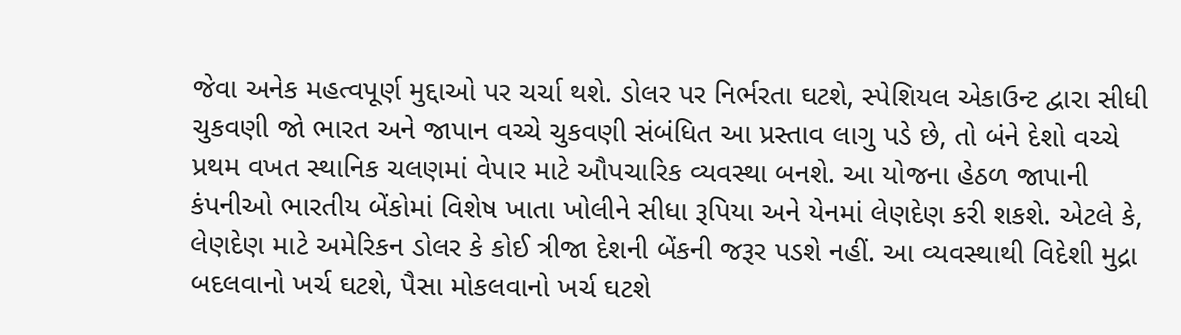જેવા અનેક મહત્વપૂર્ણ મુદ્દાઓ પર ચર્ચા થશે. ડોલર પર નિર્ભરતા ઘટશે, સ્પેશિયલ એકાઉન્ટ દ્વારા સીધી ચુકવણી જો ભારત અને જાપાન વચ્ચે ચુકવણી સંબંધિત આ પ્રસ્તાવ લાગુ પડે છે, તો બંને દેશો વચ્ચે પ્રથમ વખત સ્થાનિક ચલણમાં વેપાર માટે ઔપચારિક વ્યવસ્થા બનશે. આ યોજના હેઠળ જાપાની કંપનીઓ ભારતીય બેંકોમાં વિશેષ ખાતા ખોલીને સીધા રૂપિયા અને યેનમાં લેણદેણ કરી શકશે. એટલે કે, લેણદેણ માટે અમેરિકન ડોલર કે કોઈ ત્રીજા દેશની બેંકની જરૂર પડશે નહીં. આ વ્યવસ્થાથી વિદેશી મુદ્રા બદલવાનો ખર્ચ ઘટશે, પૈસા મોકલવાનો ખર્ચ ઘટશે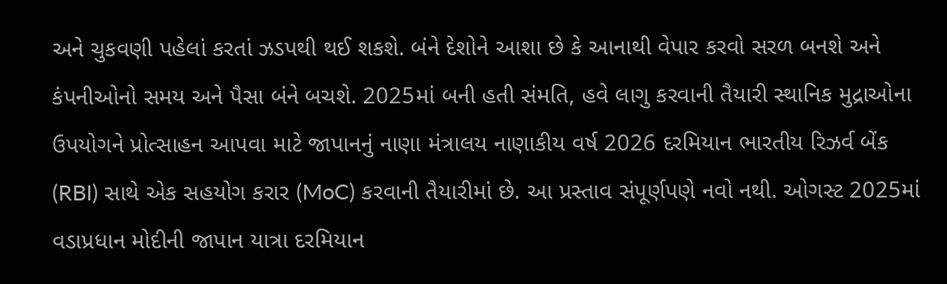અને ચુકવણી પહેલાં કરતાં ઝડપથી થઈ શકશે. બંને દેશોને આશા છે કે આનાથી વેપાર કરવો સરળ બનશે અને કંપનીઓનો સમય અને પૈસા બંને બચશે. 2025માં બની હતી સંમતિ, હવે લાગુ કરવાની તૈયારી સ્થાનિક મુદ્રાઓના ઉપયોગને પ્રોત્સાહન આપવા માટે જાપાનનું નાણા મંત્રાલય નાણાકીય વર્ષ 2026 દરમિયાન ભારતીય રિઝર્વ બેંક (RBI) સાથે એક સહયોગ કરાર (MoC) કરવાની તૈયારીમાં છે. આ પ્રસ્તાવ સંપૂર્ણપણે નવો નથી. ઓગસ્ટ 2025માં વડાપ્રધાન મોદીની જાપાન યાત્રા દરમિયાન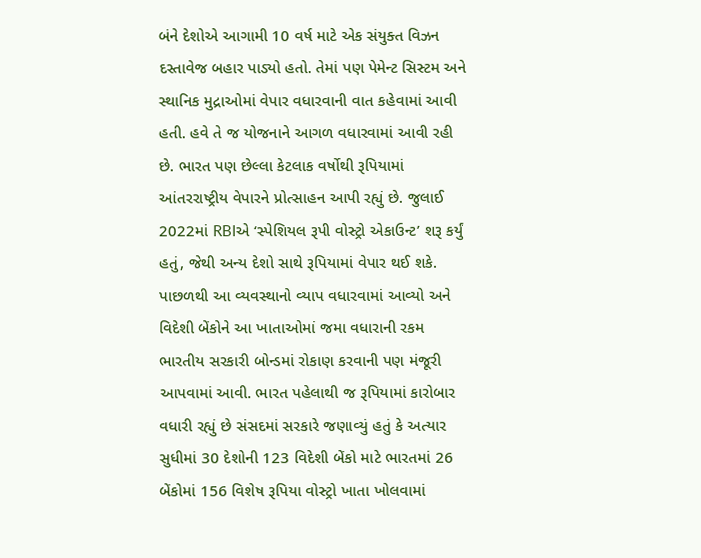બંને દેશોએ આગામી 10 વર્ષ માટે એક સંયુક્ત વિઝન દસ્તાવેજ બહાર પાડ્યો હતો. તેમાં પણ પેમેન્ટ સિસ્ટમ અને સ્થાનિક મુદ્રાઓમાં વેપાર વધારવાની વાત કહેવામાં આવી હતી. હવે તે જ યોજનાને આગળ વધારવામાં આવી રહી છે. ભારત પણ છેલ્લા કેટલાક વર્ષોથી રૂપિયામાં આંતરરાષ્ટ્રીય વેપારને પ્રોત્સાહન આપી રહ્યું છે. જુલાઈ 2022માં RBIએ ‘સ્પેશિયલ રૂપી વોસ્ટ્રો એકાઉન્ટ’ શરૂ કર્યું હતું, જેથી અન્ય દેશો સાથે રૂપિયામાં વેપાર થઈ શકે. પાછળથી આ વ્યવસ્થાનો વ્યાપ વધારવામાં આવ્યો અને વિદેશી બેંકોને આ ખાતાઓમાં જમા વધારાની રકમ ભારતીય સરકારી બોન્ડમાં રોકાણ કરવાની પણ મંજૂરી આપવામાં આવી. ભારત પહેલાથી જ રૂપિયામાં કારોબાર વધારી રહ્યું છે સંસદમાં સરકારે જણાવ્યું હતું કે અત્યાર સુધીમાં 30 દેશોની 123 વિદેશી બેંકો માટે ભારતમાં 26 બેંકોમાં 156 વિશેષ રૂપિયા વોસ્ટ્રો ખાતા ખોલવામાં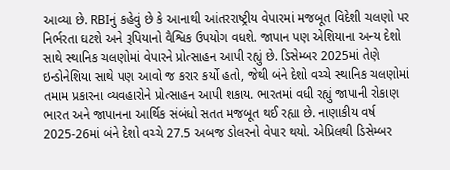આવ્યા છે. RBIનું કહેવું છે કે આનાથી આંતરરાષ્ટ્રીય વેપારમાં મજબૂત વિદેશી ચલણો પર નિર્ભરતા ઘટશે અને રૂપિયાનો વૈશ્વિક ઉપયોગ વધશે. જાપાન પણ એશિયાના અન્ય દેશો સાથે સ્થાનિક ચલણોમાં વેપારને પ્રોત્સાહન આપી રહ્યું છે. ડિસેમ્બર 2025માં તેણે ઇન્ડોનેશિયા સાથે પણ આવો જ કરાર કર્યો હતો, જેથી બંને દેશો વચ્ચે સ્થાનિક ચલણોમાં તમામ પ્રકારના વ્યવહારોને પ્રોત્સાહન આપી શકાય. ભારતમાં વધી રહ્યું જાપાની રોકાણ ભારત અને જાપાનના આર્થિક સંબંધો સતત મજબૂત થઈ રહ્યા છે. નાણાકીય વર્ષ 2025-26માં બંને દેશો વચ્ચે 27.5 અબજ ડોલરનો વેપાર થયો. એપ્રિલથી ડિસેમ્બર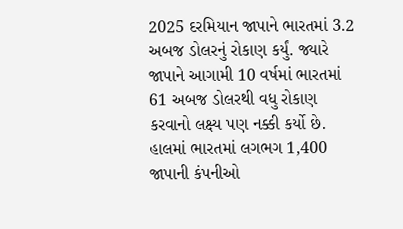2025 દરમિયાન જાપાને ભારતમાં 3.2 અબજ ડોલરનું રોકાણ કર્યું. જ્યારે જાપાને આગામી 10 વર્ષમાં ભારતમાં 61 અબજ ડોલરથી વધુ રોકાણ કરવાનો લક્ષ્ય પણ નક્કી કર્યો છે. હાલમાં ભારતમાં લગભગ 1,400 જાપાની કંપનીઓ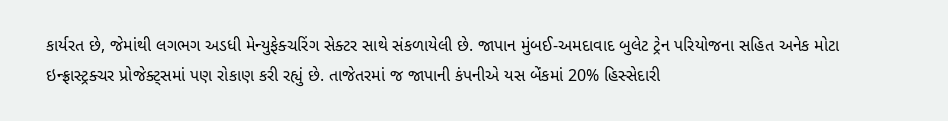કાર્યરત છે, જેમાંથી લગભગ અડધી મેન્યુફેક્ચરિંગ સેક્ટર સાથે સંકળાયેલી છે. જાપાન મુંબઈ-અમદાવાદ બુલેટ ટ્રેન પરિયોજના સહિત અનેક મોટા ઇન્ફ્રાસ્ટ્રક્ચર પ્રોજેક્ટ્સમાં પણ રોકાણ કરી રહ્યું છે. તાજેતરમાં જ જાપાની કંપનીએ યસ બેંકમાં 20% હિસ્સેદારી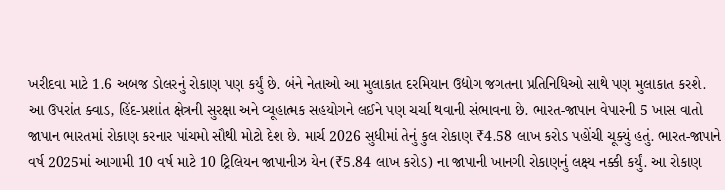ખરીદવા માટે 1.6 અબજ ડોલરનું રોકાણ પણ કર્યું છે. બંને નેતાઓ આ મુલાકાત દરમિયાન ઉદ્યોગ જગતના પ્રતિનિધિઓ સાથે પણ મુલાકાત કરશે. આ ઉપરાંત ક્વાડ, હિંદ-પ્રશાંત ક્ષેત્રની સુરક્ષા અને વ્યૂહાત્મક સહયોગને લઈને પણ ચર્ચા થવાની સંભાવના છે. ભારત-જાપાન વેપારની 5 ખાસ વાતો જાપાન ભારતમાં રોકાણ કરનાર પાંચમો સૌથી મોટો દેશ છે. માર્ચ 2026 સુધીમાં તેનું કુલ રોકાણ ₹4.58 લાખ કરોડ પહોંચી ચૂક્યું હતું. ભારત-જાપાને વર્ષ 2025માં આગામી 10 વર્ષ માટે 10 ટ્રિલિયન જાપાનીઝ યેન (₹5.84 લાખ કરોડ) ના જાપાની ખાનગી રોકાણનું લક્ષ્ય નક્કી કર્યું. આ રોકાણ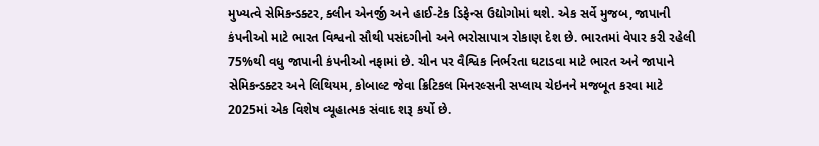મુખ્યત્વે સેમિકન્ડક્ટર, ક્લીન એનર્જી અને હાઈ-ટેક ડિફેન્સ ઉદ્યોગોમાં થશે. એક સર્વે મુજબ, જાપાની કંપનીઓ માટે ભારત વિશ્વનો સૌથી પસંદગીનો અને ભરોસાપાત્ર રોકાણ દેશ છે. ભારતમાં વેપાર કરી રહેલી 75%થી વધુ જાપાની કંપનીઓ નફામાં છે. ચીન પર વૈશ્વિક નિર્ભરતા ઘટાડવા માટે ભારત અને જાપાને સેમિકન્ડક્ટર અને લિથિયમ, કોબાલ્ટ જેવા ક્રિટિકલ મિનરલ્સની સપ્લાય ચેઇનને મજબૂત કરવા માટે 2025માં એક વિશેષ વ્યૂહાત્મક સંવાદ શરૂ કર્યો છે.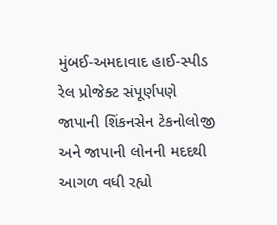મુંબઈ-અમદાવાદ હાઈ-સ્પીડ રેલ પ્રોજેક્ટ સંપૂર્ણપણે જાપાની શિંકનસેન ટેકનોલોજી અને જાપાની લોનની મદદથી આગળ વધી રહ્યો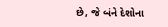છે, જે બંને દેશોના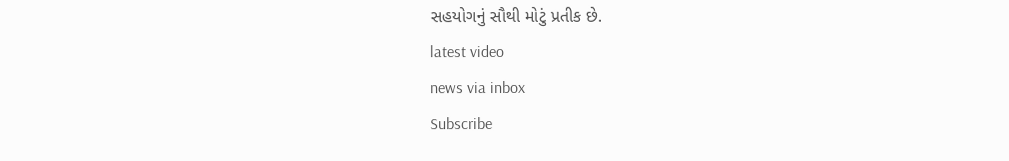સહયોગનું સૌથી મોટું પ્રતીક છે.
latest video
news via inbox
Subscribe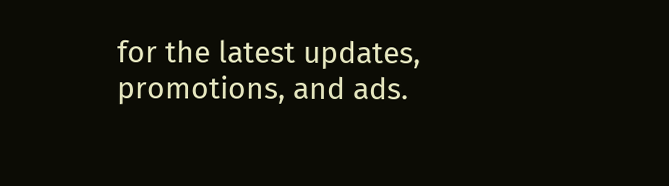for the latest updates, promotions, and ads.